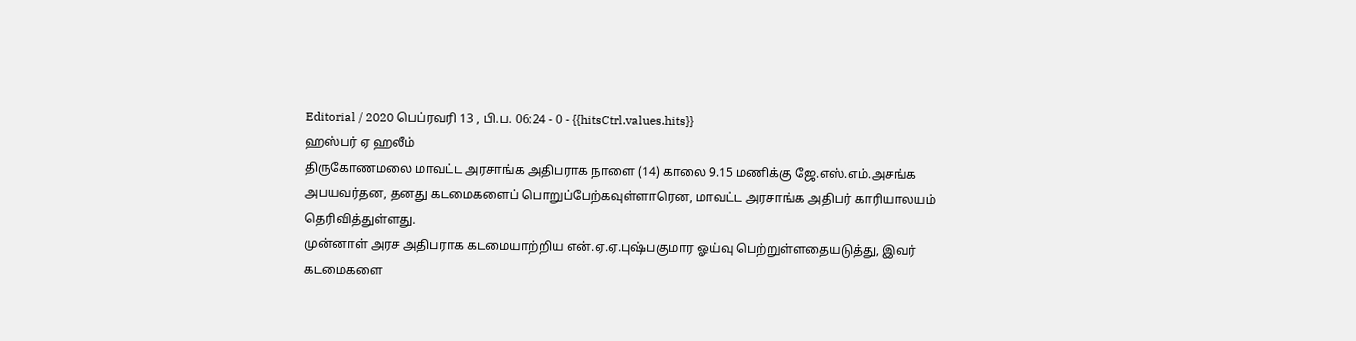Editorial / 2020 பெப்ரவரி 13 , பி.ப. 06:24 - 0 - {{hitsCtrl.values.hits}}
ஹஸ்பர் ஏ ஹலீம்
திருகோணமலை மாவட்ட அரசாங்க அதிபராக நாளை (14) காலை 9.15 மணிக்கு ஜே.எஸ்.எம்.அசங்க அபயவர்தன, தனது கடமைகளைப் பொறுப்பேற்கவுள்ளாரென, மாவட்ட அரசாங்க அதிபர் காரியாலயம் தெரிவித்துள்ளது.
முன்னாள் அரச அதிபராக கடமையாற்றிய என்.ஏ.ஏ.புஷ்பகுமார ஓய்வு பெற்றுள்ளதையடுத்து, இவர் கடமைகளை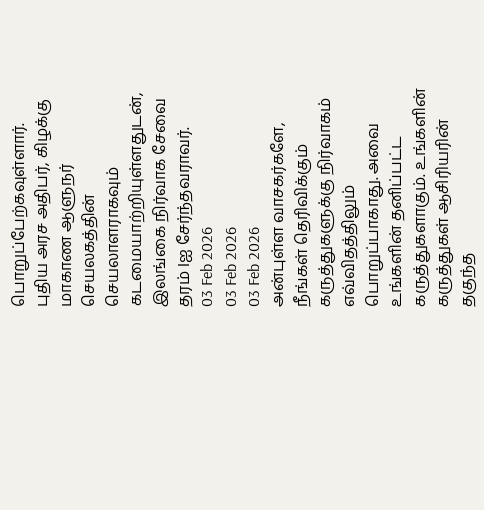பொறுப்பேற்கவுள்ளார்.
புதிய அரச அதிபர், கிழக்கு மாகாண ஆளுநர் செயலகத்தின் செயலாளராகவும் கடமையாற்றியுள்ளதுடன், இலங்கை நிர்வாக சேவை தரம் Iஐ சேர்ந்தவராவர்.
03 Feb 2026
03 Feb 2026
03 Feb 2026
அன்புள்ள வாசகர்களே,
நீங்கள் தெரிவிக்கும் கருத்துகளுக்கு நிர்வாகம் எவ்விதத்திலும் பொறுப்பாகாது. அவை உங்களின் தனிப்பட்ட கருத்துகளாகும். உங்களின் கருத்துகள் ஆசிரியரின் தகுந்த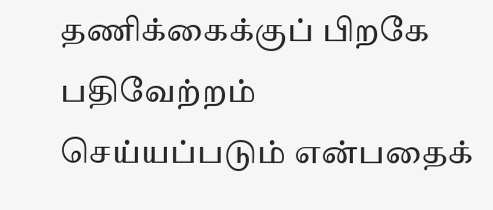தணிக்கைக்குப் பிறகே பதிவேற்றம் செய்யப்படும் என்பதைக்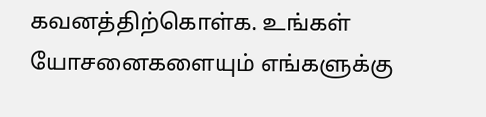கவனத்திற்கொள்க. உங்கள் யோசனைகளையும் எங்களுக்கு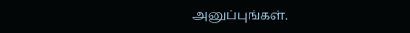அனுப்புங்கள்.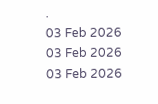.
03 Feb 2026
03 Feb 2026
03 Feb 2026